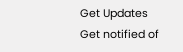Get Updates
Get notified of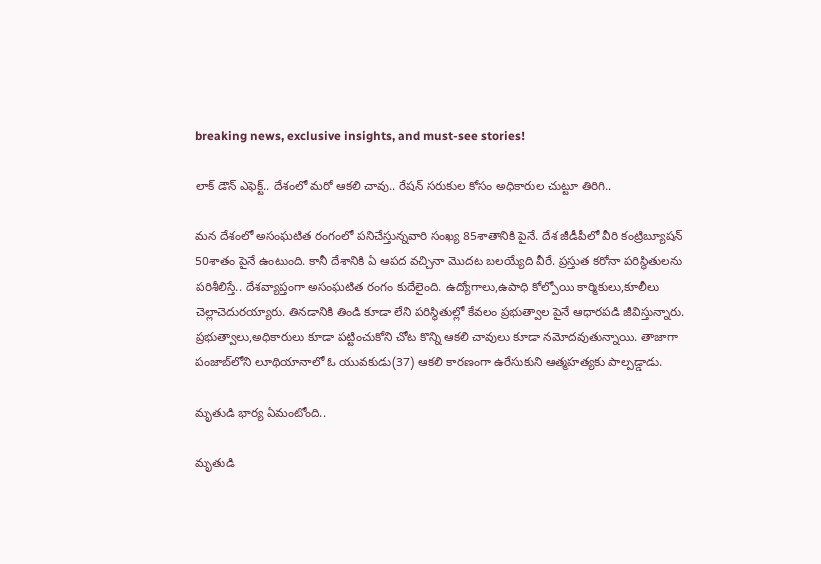breaking news, exclusive insights, and must-see stories!

లాక్ డౌన్ ఎఫెక్ట్.. దేశంలో మరో ఆకలి చావు.. రేషన్ సరుకుల కోసం అధికారుల చుట్టూ తిరిగి..

మన దేశంలో అసంఘటిత రంగంలో పనిచేస్తున్నవారి సంఖ్య 85శాతానికి పైనే. దేశ జీడీపీలో వీరి కంట్రిబ్యూషన్ 50శాతం పైనే ఉంటుంది. కానీ దేశానికి ఏ ఆపద వచ్చినా మొదట బలయ్యేది వీరే. ప్రస్తుత కరోనా పరిస్థితులను పరిశీలిస్తే.. దేశవ్యాప్తంగా అసంఘటిత రంగం కుదేలైంది. ఉద్యోగాలు,ఉపాధి కోల్పోయి కార్మికులు,కూలీలు చెల్లాచెదురయ్యారు. తినడానికి తిండి కూడా లేని పరిస్థితుల్లో కేవలం ప్రభుత్వాల పైనే ఆధారపడి జీవిస్తున్నారు. ప్రభుత్వాలు,అధికారులు కూడా పట్టించుకోని చోట కొన్ని ఆకలి చావులు కూడా నమోదవుతున్నాయి. తాజాగా పంజాబ్‌లోని లూథియానాలో ఓ యువకుడు(37) ఆకలి కారణంగా ఉరేసుకుని ఆత్మహత్యకు పాల్పడ్డాడు.

మృతుడి భార్య ఏమంటోంది..

మృతుడి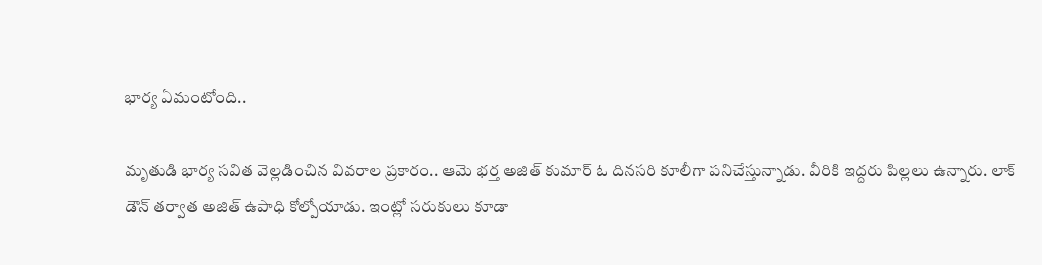భార్య ఏమంటోంది..

మృతుడి భార్య సవిత వెల్లడించిన వివరాల ప్రకారం.. ఆమె భర్త అజిత్ కుమార్ ఓ దినసరి కూలీగా పనిచేస్తున్నాడు. వీరికి ఇద్దరు పిల్లలు ఉన్నారు. లాక్ డౌన్ తర్వాత అజిత్ ఉపాధి కోల్పోయాడు. ఇంట్లో సరుకులు కూడా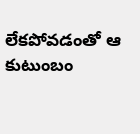లేకపోవడంతో ఆ కుటుంబం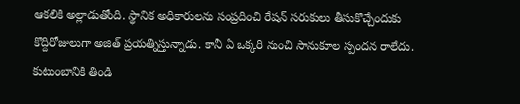ఆకలికి అల్లాడుతోంది. స్థానిక అధికారులను సంప్రదించి రేషన్ సరుకులు తీసుకొచ్చేందుకు కొద్దిరోజులుగా అజిత్ ప్రయత్నిస్తున్నాడు. కానీ ఏ ఒక్కరి నుంచి సానుకూల స్పందన రాలేదు. కుటుంబానికి తిండి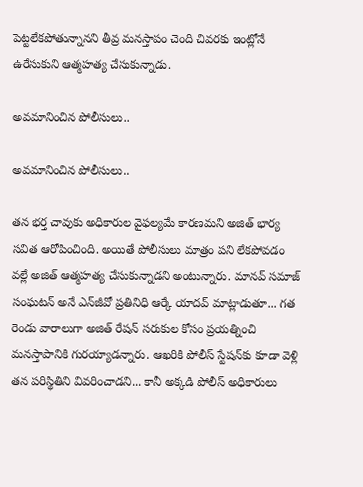పెట్టలేకపోతున్నానని తీవ్ర మనస్తాపం చెంది చివరకు ఇంట్లోనే ఉరేసుకుని ఆత్మహత్య చేసుకున్నాడు.

అవమానించిన పోలీసులు..

అవమానించిన పోలీసులు..

తన భర్త చావుకు అధికారుల వైఫల్యమే కారణమని అజిత్ భార్య సవిత ఆరోపించింది. అయితే పోలీసులు మాత్రం పని లేకపోవడం వల్లే అజిత్ ఆత్మహత్య చేసుకున్నాడని అంటున్నారు. మానవ్ సమాజ్ సంఘటన్ అనే ఎన్‌జీవో ప్రతినిధి ఆర్కే యాదవ్ మాట్లాడుతూ... గత రెండు వారాలుగా అజిత్ రేషన్ సరుకుల కోసం ప్రయత్నించి మనస్తాపానికి గురయ్యాడన్నారు. ఆఖరికి పోలీస్ స్టేషన్‌కు కూడా వెళ్లి తన పరిస్థితిని వివరించాడని... కానీ అక్కడి పోలీస్ అధికారులు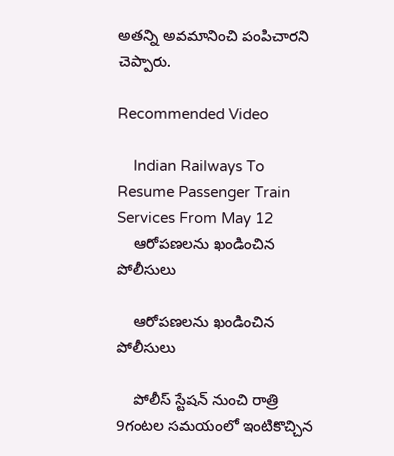అతన్ని అవమానించి పంపిచారని చెప్పారు.

Recommended Video

    Indian Railways To Resume Passenger Train Services From May 12
    ఆరోపణలను ఖండించిన పోలీసులు

    ఆరోపణలను ఖండించిన పోలీసులు

    పోలీస్ స్టేషన్ నుంచి రాత్రి 9గంటల సమయంలో ఇంటికొచ్చిన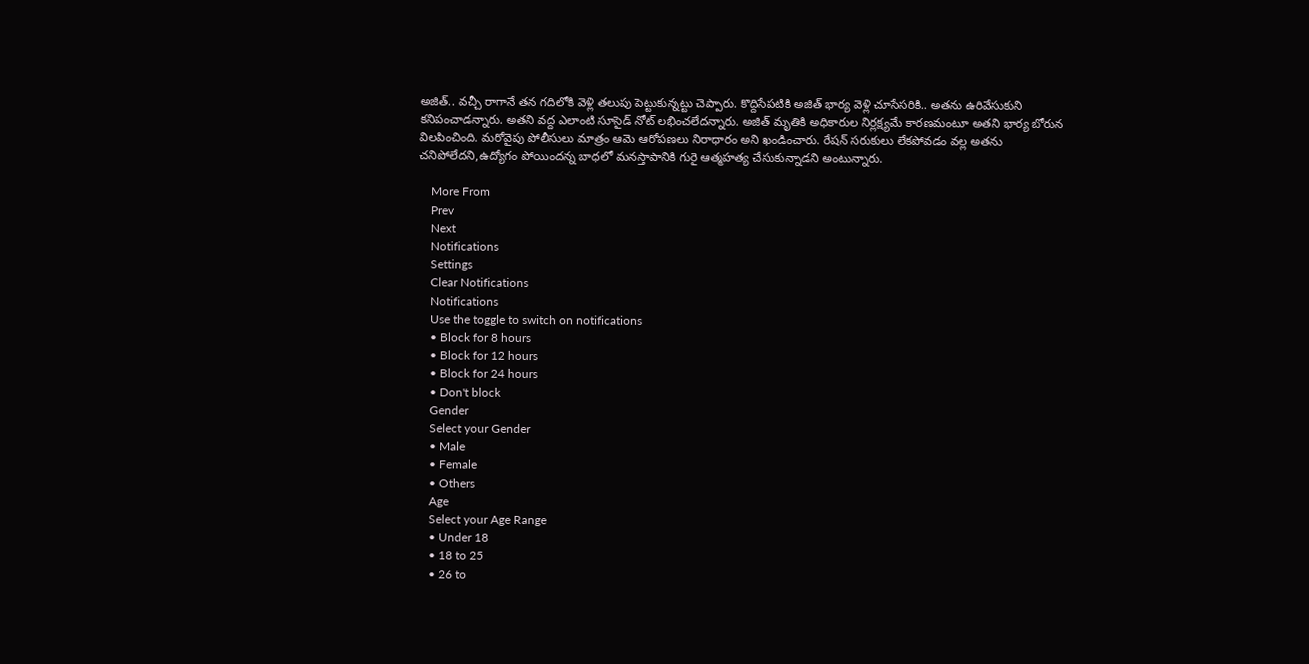అజిత్.. వచ్చీ రాగానే తన గదిలోకి వెళ్లి తలుపు పెట్టుకున్నట్టు చెప్పారు. కొద్దిసేపటికి అజిత్ భార్య వెళ్లి చూసేసరికి.. అతను ఉరివేసుకుని కనిపంచాడన్నారు. అతని వద్ద ఎలాంటి సూసైడ్ నోట్ లభించలేదన్నారు. అజిత్ మృతికి అధికారుల నిర్లక్ష్యమే కారణమంటూ అతని భార్య బోరున విలపించింది. మరోవైపు పోలీసులు మాత్రం ఆమె ఆరోపణలు నిరాధారం అని ఖండించారు. రేషన్ సరుకులు లేకపోవడం వల్ల అతను చనిపోలేదని,ఉద్యోగం పోయిందన్న బాధలో మనస్తాపానికి గురై ఆత్మహత్య చేసుకున్నాడని అంటున్నారు.

    More From
    Prev
    Next
    Notifications
    Settings
    Clear Notifications
    Notifications
    Use the toggle to switch on notifications
    • Block for 8 hours
    • Block for 12 hours
    • Block for 24 hours
    • Don't block
    Gender
    Select your Gender
    • Male
    • Female
    • Others
    Age
    Select your Age Range
    • Under 18
    • 18 to 25
    • 26 to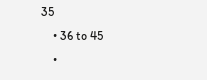35
    • 36 to 45
    •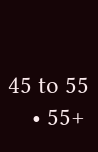45 to 55
    • 55+